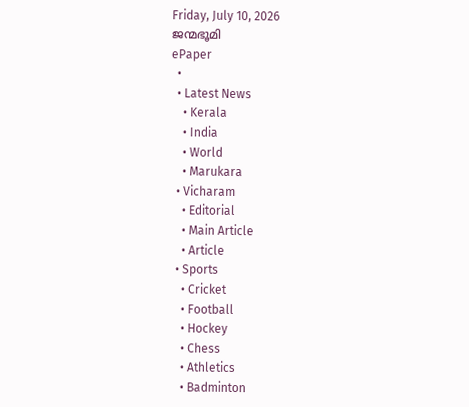Friday, July 10, 2026
ജന്മഭൂമി
ePaper
  •
  • Latest News
    • Kerala
    • India
    • World
    • Marukara
  • Vicharam
    • Editorial
    • Main Article
    • Article
  • Sports
    • Cricket
    • Football
    • Hockey
    • Chess
    • Athletics
    • Badminton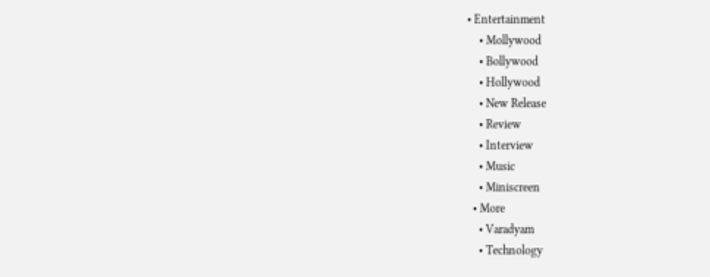• Entertainment
    • Mollywood
    • Bollywood
    • Hollywood
    • New Release
    • Review
    • Interview
    • Music
    • Miniscreen
  • More
    • Varadyam
    • Technology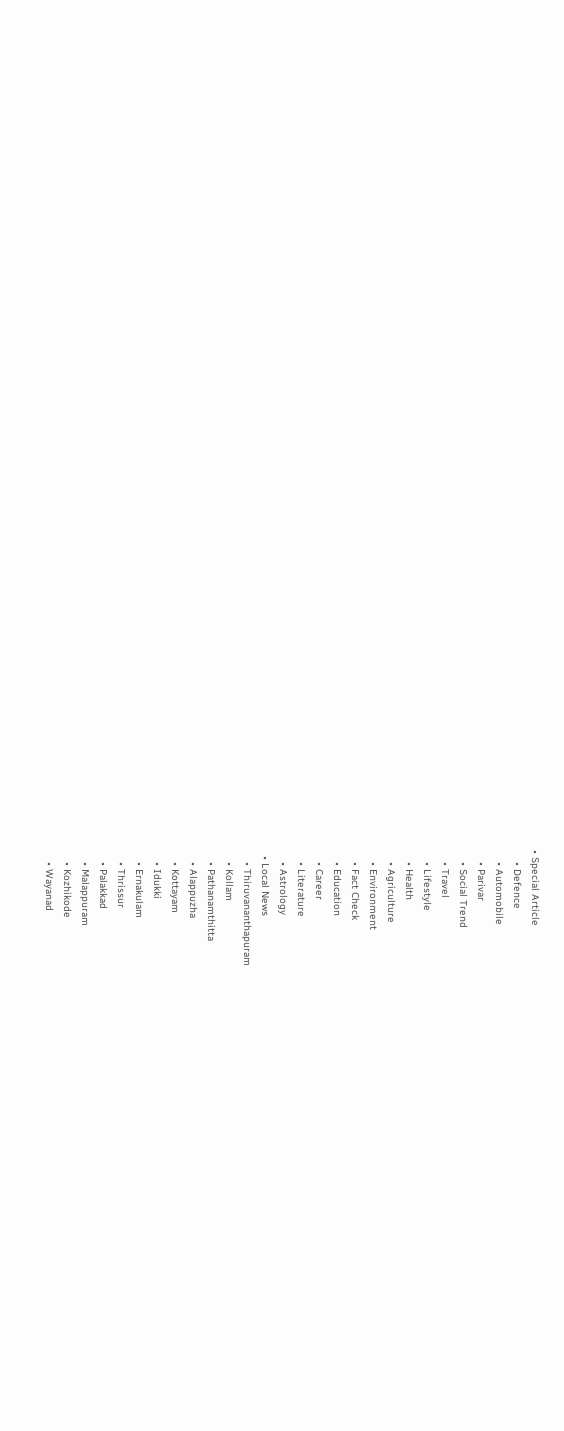• Special Article
    • Defence
    • Automobile
    • Parivar
    • Social Trend
    • Travel
    • Lifestyle
    • Health
    • Agriculture
    • Environment
    • Fact Check
    • Education
    • Career
    • Literature
    • Astrology
  • Local News
    • Thiruvananthapuram
    • Kollam
    • Pathanamthitta
    • Alappuzha
    • Kottayam
    • Idukki
    • Ernakulam
    • Thrissur
    • Palakkad
    • Malappuram
    • Kozhikode
    • Wayanad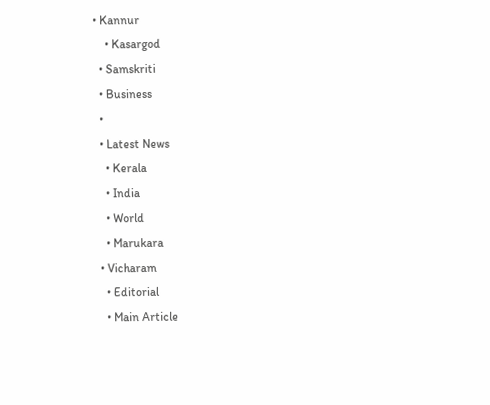• Kannur
    • Kasargod
  • Samskriti
  • Business
  •
  • Latest News
    • Kerala
    • India
    • World
    • Marukara
  • Vicharam
    • Editorial
    • Main Article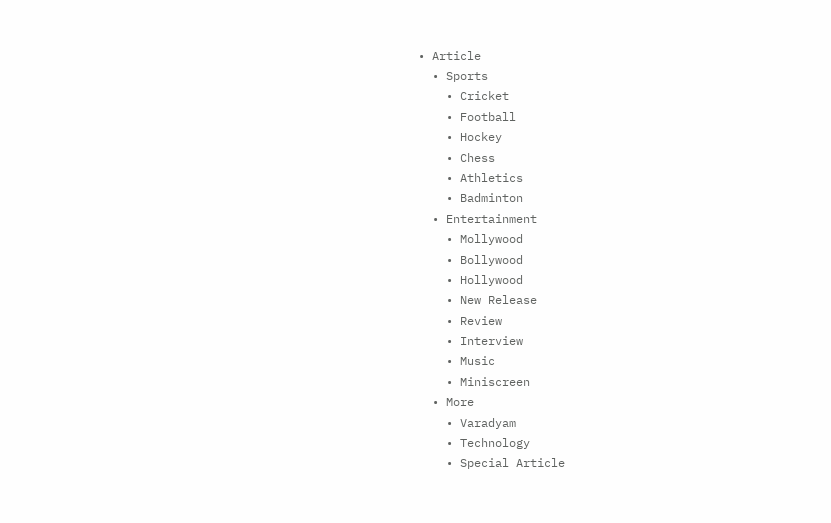• Article
  • Sports
    • Cricket
    • Football
    • Hockey
    • Chess
    • Athletics
    • Badminton
  • Entertainment
    • Mollywood
    • Bollywood
    • Hollywood
    • New Release
    • Review
    • Interview
    • Music
    • Miniscreen
  • More
    • Varadyam
    • Technology
    • Special Article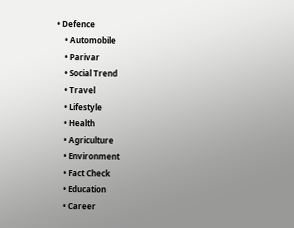• Defence
    • Automobile
    • Parivar
    • Social Trend
    • Travel
    • Lifestyle
    • Health
    • Agriculture
    • Environment
    • Fact Check
    • Education
    • Career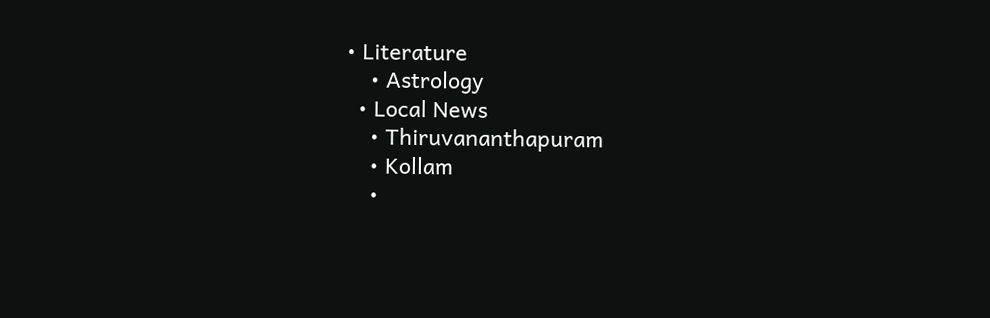• Literature
    • Astrology
  • Local News
    • Thiruvananthapuram
    • Kollam
    •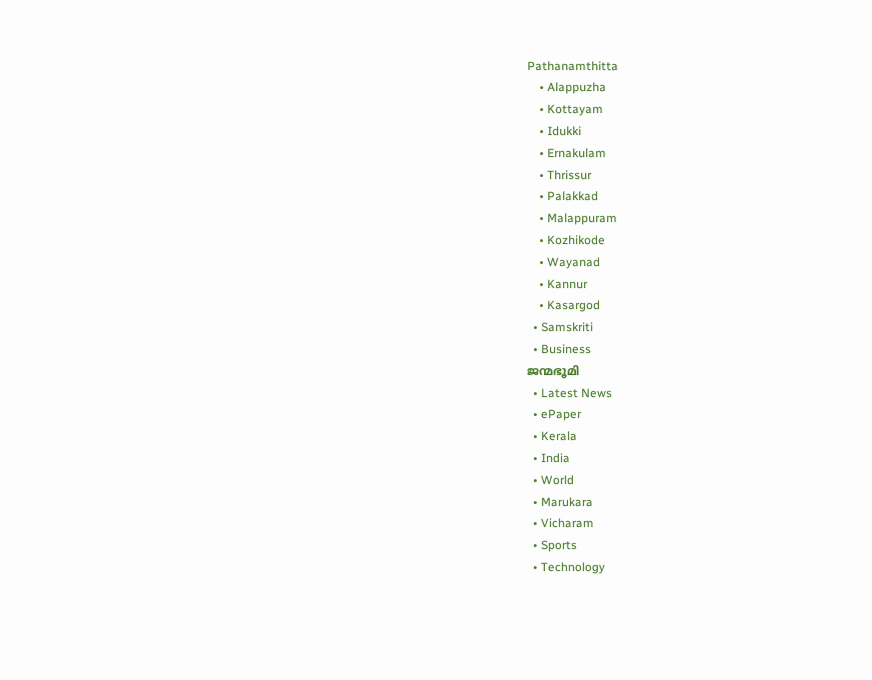Pathanamthitta
    • Alappuzha
    • Kottayam
    • Idukki
    • Ernakulam
    • Thrissur
    • Palakkad
    • Malappuram
    • Kozhikode
    • Wayanad
    • Kannur
    • Kasargod
  • Samskriti
  • Business
ജന്മഭൂമി
  • Latest News
  • ePaper
  • Kerala
  • India
  • World
  • Marukara
  • Vicharam
  • Sports
  • Technology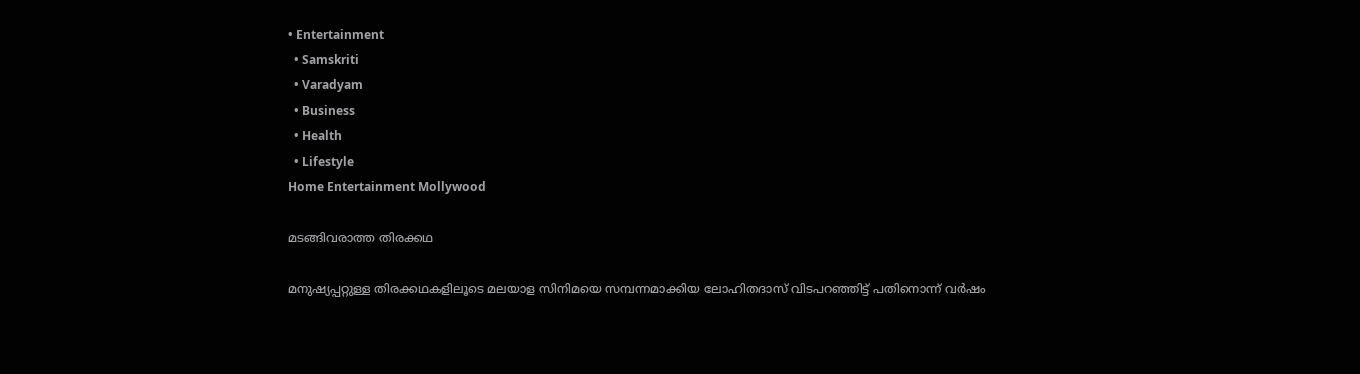• Entertainment
  • Samskriti
  • Varadyam
  • Business
  • Health
  • Lifestyle
Home Entertainment Mollywood

മടങ്ങിവരാത്ത തിരക്കഥ

മനുഷ്യപ്പറ്റുള്ള തിരക്കഥകളിലൂടെ മലയാള സിനിമയെ സമ്പന്നമാക്കിയ ലോഹിതദാസ് വിടപറഞ്ഞിട്ട് പതിനൊന്ന് വര്‍ഷം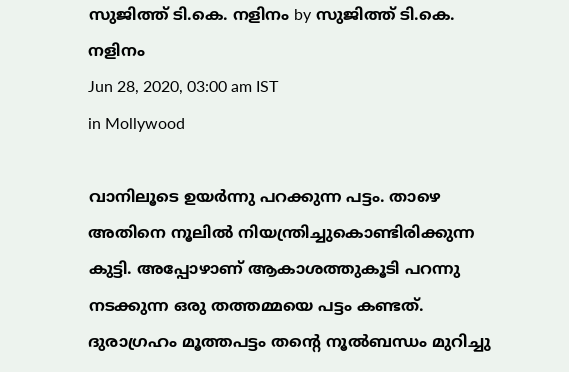സുജിത്ത് ടി.കെ. നളിനം by സുജിത്ത് ടി.കെ. നളിനം
Jun 28, 2020, 03:00 am IST
in Mollywood

വാനിലൂടെ ഉയര്‍ന്നു പറക്കുന്ന പട്ടം. താഴെ അതിനെ നൂലില്‍ നിയന്ത്രിച്ചുകൊണ്ടിരിക്കുന്ന കുട്ടി. അപ്പോഴാണ് ആകാശത്തുകൂടി പറന്നു നടക്കുന്ന ഒരു തത്തമ്മയെ പട്ടം കണ്ടത്. ദുരാഗ്രഹം മൂത്തപട്ടം തന്റെ നൂല്‍ബന്ധം മുറിച്ചു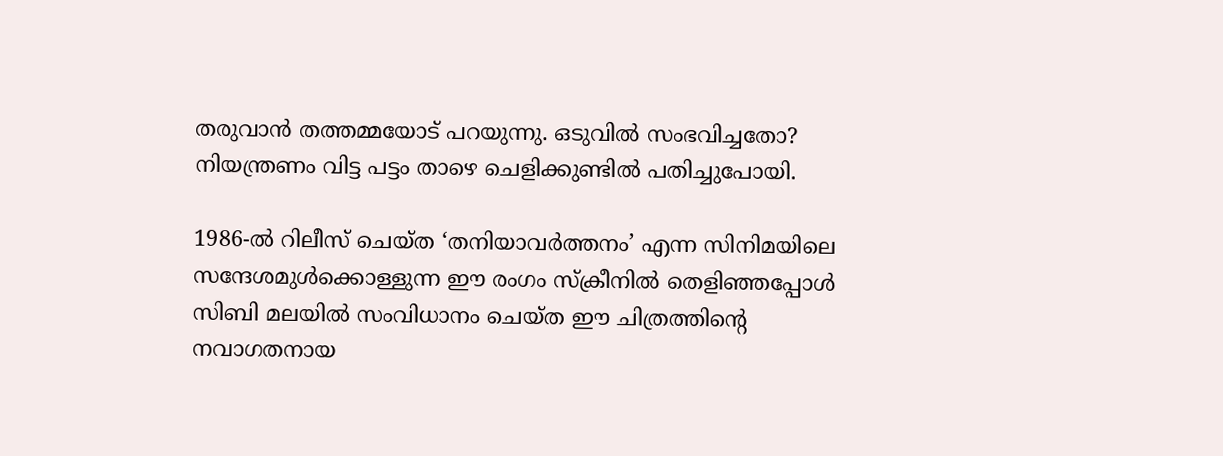തരുവാന്‍ തത്തമ്മയോട് പറയുന്നു. ഒടുവില്‍ സംഭവിച്ചതോ? നിയന്ത്രണം വിട്ട പട്ടം താഴെ ചെളിക്കുണ്ടില്‍ പതിച്ചുപോയി.

1986-ല്‍ റിലീസ് ചെയ്ത ‘തനിയാവര്‍ത്തനം’ എന്ന സിനിമയിലെ സന്ദേശമുള്‍ക്കൊള്ളുന്ന ഈ രംഗം സ്‌ക്രീനില്‍ തെളിഞ്ഞപ്പോള്‍ സിബി മലയില്‍ സംവിധാനം ചെയ്ത ഈ ചിത്രത്തിന്റെ നവാഗതനായ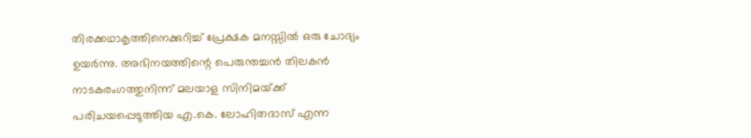തിരക്കഥാകൃത്തിനെക്കുറിച്ച് പ്രേക്ഷക മനസ്സില്‍ ഒരു ചോദ്യം ഉയര്‍ന്നു. അഭിനയത്തിന്റെ പെരുന്തച്ചന്‍ തിലകന്‍ നാടകരംഗത്തുനിന്ന് മലയാള സിനിമയ്‌ക്ക് പരിചയപ്പെടുത്തിയ എ.കെ. ലോഹിതദാസ് എന്ന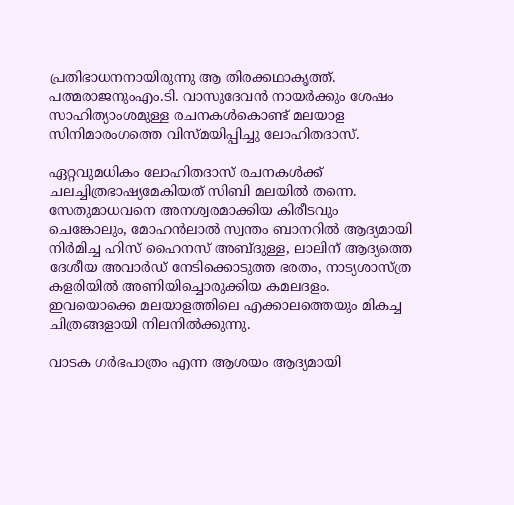പ്രതിഭാധനനായിരുന്നു ആ തിരക്കഥാകൃത്ത്. പത്മരാജനുംഎം.ടി. വാസുദേവന്‍ നായര്‍ക്കും ശേഷം സാഹിത്യാംശമുള്ള രചനകള്‍കൊണ്ട് മലയാള സിനിമാരംഗത്തെ വിസ്മയിപ്പിച്ചു ലോഹിതദാസ്.

ഏറ്റവുമധികം ലോഹിതദാസ് രചനകള്‍ക്ക് ചലച്ചിത്രഭാഷ്യമേകിയത് സിബി മലയില്‍ തന്നെ. സേതുമാധവനെ അനശ്വരമാക്കിയ കിരീടവും ചെങ്കോലും, മോഹന്‍ലാല്‍ സ്വന്തം ബാനറില്‍ ആദ്യമായി നിര്‍മിച്ച ഹിസ് ഹൈനസ് അബ്ദുള്ള, ലാലിന് ആദ്യത്തെ ദേശീയ അവാര്‍ഡ് നേടിക്കൊടുത്ത ഭരതം, നാട്യശാസ്ത്ര കളരിയില്‍ അണിയിച്ചൊരുക്കിയ കമലദളം. ഇവയൊക്കെ മലയാളത്തിലെ എക്കാലത്തെയും മികച്ച ചിത്രങ്ങളായി നിലനില്‍ക്കുന്നു.

വാടക ഗര്‍ഭപാത്രം എന്ന ആശയം ആദ്യമായി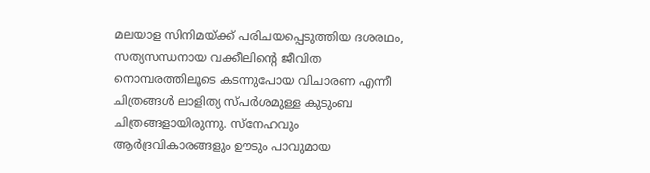മലയാള സിനിമയ്‌ക്ക് പരിചയപ്പെടുത്തിയ ദശരഥം, സത്യസന്ധനായ വക്കീലിന്റെ ജീവിത നൊമ്പരത്തിലൂടെ കടന്നുപോയ വിചാരണ എന്നീ ചിത്രങ്ങള്‍ ലാളിത്യ സ്പര്‍ശമുള്ള കുടുംബ ചിത്രങ്ങളായിരുന്നു. സ്‌നേഹവും ആര്‍ദ്രവികാരങ്ങളും ഊടും പാവുമായ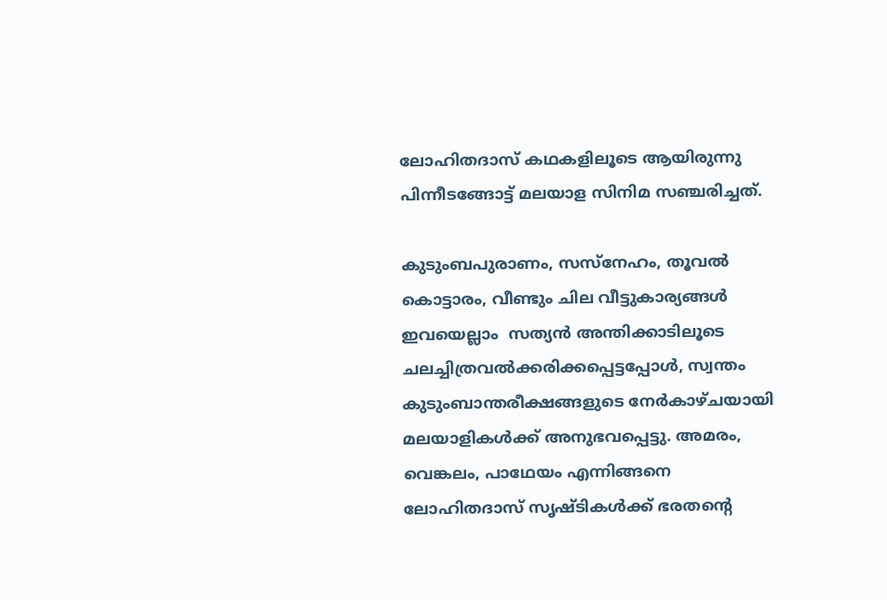ലോഹിതദാസ് കഥകളിലൂടെ ആയിരുന്നു പിന്നീടങ്ങോട്ട് മലയാള സിനിമ സഞ്ചരിച്ചത്.

കുടുംബപുരാണം, സസ്‌നേഹം, തൂവല്‍ കൊട്ടാരം, വീണ്ടും ചില വീട്ടുകാര്യങ്ങള്‍ ഇവയെല്ലാം  സത്യന്‍ അന്തിക്കാടിലൂടെ ചലച്ചിത്രവല്‍ക്കരിക്കപ്പെട്ടപ്പോള്‍, സ്വന്തം കുടുംബാന്തരീക്ഷങ്ങളുടെ നേര്‍കാഴ്ചയായി മലയാളികള്‍ക്ക് അനുഭവപ്പെട്ടു. അമരം, വെങ്കലം, പാഥേയം എന്നിങ്ങനെ ലോഹിതദാസ് സൃഷ്ടികള്‍ക്ക് ഭരതന്റെ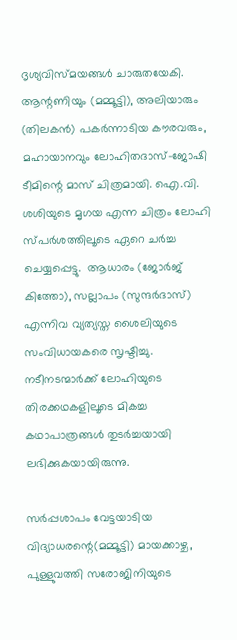ദൃശ്യവിസ്മയങ്ങള്‍ ചാരുതയേകി. ആന്റണിയും (മമ്മൂട്ടി), അലിയാരും (തിലകന്‍) പകര്‍ന്നാടിയ കൗരവരും, മഹായാനവും ലോഹിതദാസ്-ജോഷി ടീമിന്റെ മാസ് ചിത്രമായി. ഐ.വി. ശശിയുടെ മൃഗയ എന്ന ചിത്രം ലോഹി സ്പര്‍ശത്തിലൂടെ ഏറെ ചര്‍ച്ച ചെയ്യപ്പെട്ടു.  ആധാരം (ജോര്‍ജ് കിത്തോ), സല്ലാപം (സുന്ദര്‍ദാസ്) എന്നിവ വ്യത്യസ്ത ശൈലിയുടെ സംവിധായകരെ സൃഷ്ടിച്ചു. നടീനടന്മാര്‍ക്ക് ലോഹിയുടെ തിരക്കഥകളിലൂടെ മികച്ച കഥാപാത്രങ്ങള്‍ തുടര്‍ച്ചയായി ലഭിക്കുകയായിരുന്നു.

സര്‍പ്പശാപം വേട്ടയാടിയ വിദ്യാധരന്റെ(മമ്മൂട്ടി) മായക്കാഴ്ച, പുള്ളുവത്തി സരോജിനിയുടെ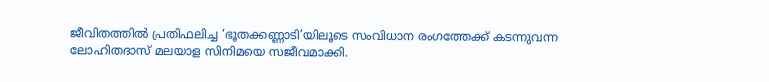ജീവിതത്തില്‍ പ്രതിഫലിച്ച ‘ഭൂതക്കണ്ണാടി’യിലൂടെ സംവിധാന രംഗത്തേക്ക് കടന്നുവന്ന ലോഹിതദാസ് മലയാള സിനിമയെ സജീവമാക്കി.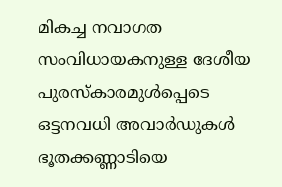മികച്ച നവാഗത സംവിധായകനുള്ള ദേശീയ പുരസ്‌കാരമുള്‍പ്പെടെ ഒട്ടനവധി അവാര്‍ഡുകള്‍ ഭൂതക്കണ്ണാടിയെ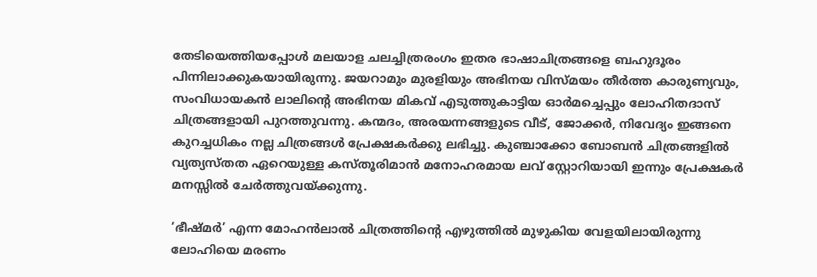തേടിയെത്തിയപ്പോള്‍ മലയാള ചലച്ചിത്രരംഗം ഇതര ഭാഷാചിത്രങ്ങളെ ബഹുദൂരം പിന്നിലാക്കുകയായിരുന്നു. ജയറാമും മുരളിയും അഭിനയ വിസ്മയം തീര്‍ത്ത കാരുണ്യവും, സംവിധായകന്‍ ലാലിന്റെ അഭിനയ മികവ് എടുത്തുകാട്ടിയ ഓര്‍മച്ചെപ്പും ലോഹിതദാസ് ചിത്രങ്ങളായി പുറത്തുവന്നു. കന്മദം, അരയന്നങ്ങളുടെ വീട്, ജോക്കര്‍, നിവേദ്യം ഇങ്ങനെ കുറച്ചധികം നല്ല ചിത്രങ്ങള്‍ പ്രേക്ഷകര്‍ക്കു ലഭിച്ചു. കുഞ്ചാക്കോ ബോബന്‍ ചിത്രങ്ങളില്‍ വ്യത്യസ്തത ഏറെയുള്ള കസ്തൂരിമാന്‍ മനോഹരമായ ലവ് സ്റ്റോറിയായി ഇന്നും പ്രേക്ഷകര്‍ മനസ്സില്‍ ചേര്‍ത്തുവയ്‌ക്കുന്നു.

‘ഭീഷ്മര്‍’ എന്ന മോഹന്‍ലാല്‍ ചിത്രത്തിന്റെ എഴുത്തില്‍ മുഴുകിയ വേളയിലായിരുന്നു ലോഹിയെ മരണം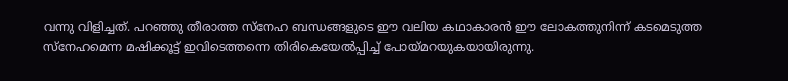വന്നു വിളിച്ചത്. പറഞ്ഞു തീരാത്ത സ്‌നേഹ ബന്ധങ്ങളുടെ ഈ വലിയ കഥാകാരന്‍ ഈ ലോകത്തുനിന്ന് കടമെടുത്ത സ്‌നേഹമെന്ന മഷിക്കൂട്ട് ഇവിടെത്തന്നെ തിരികെയേല്‍പ്പിച്ച് പോയ്‌മറയുകയായിരുന്നു.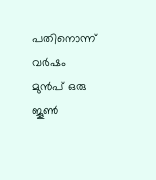പതിനൊന്ന് വര്‍ഷം മുന്‍പ് ഒരു ജൂണ്‍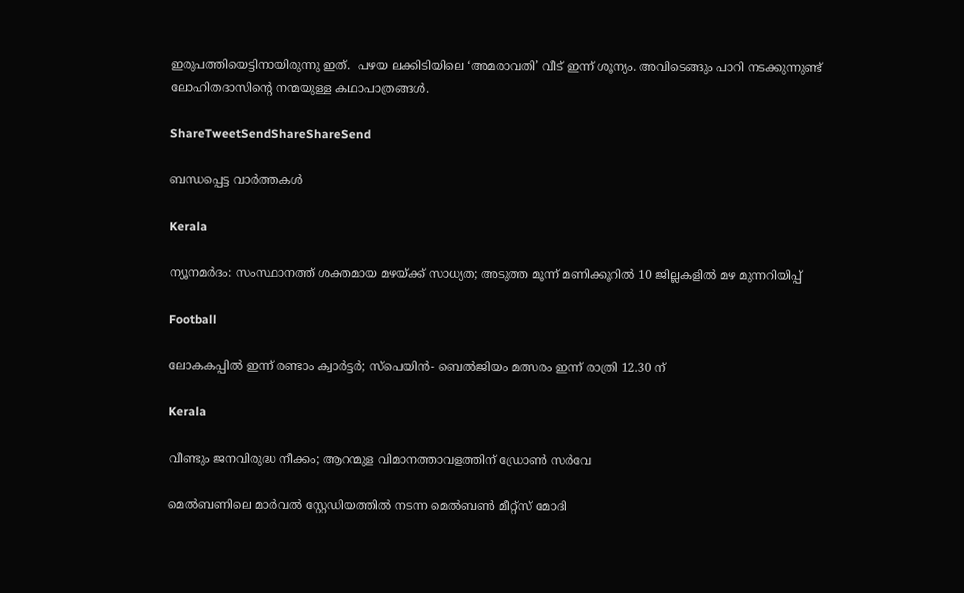ഇരുപത്തിയെട്ടിനായിരുന്നു ഇത്.  പഴയ ലക്കിടിയിലെ ‘അമരാവതി’ വീട് ഇന്ന് ശൂന്യം. അവിടെങ്ങും പാറി നടക്കുന്നുണ്ട് ലോഹിതദാസിന്റെ നന്മയുള്ള കഥാപാത്രങ്ങള്‍.

ShareTweetSendShareShareSend

ബന്ധപ്പെട്ട വാര്‍ത്തകള്‍

Kerala

ന്യൂനമർദം: സംസ്ഥാനത്ത് ശക്തമായ മഴയ്‌ക്ക് സാധ്യത; അടുത്ത മൂന്ന് മണിക്കൂറിൽ 10 ജില്ലകളില്‍ മഴ മുന്നറിയിപ്പ്

Football

ലോകകപ്പില്‍ ഇന്ന് രണ്ടാം ക്വാര്‍ട്ടര്‍; സ്‌പെയിന്‍- ബെല്‍ജിയം മത്സരം ഇന്ന് രാത്രി 12.30 ന്

Kerala

വീണ്ടും ജനവിരുദ്ധ നീക്കം; ആറന്മുള വിമാനത്താവളത്തിന് ഡ്രോണ്‍ സര്‍വേ

മെല്‍ബണിലെ മാര്‍വല്‍ സ്റ്റേഡിയത്തില്‍ നടന്ന മെല്‍ബണ്‍ മീറ്റ്സ് മോദി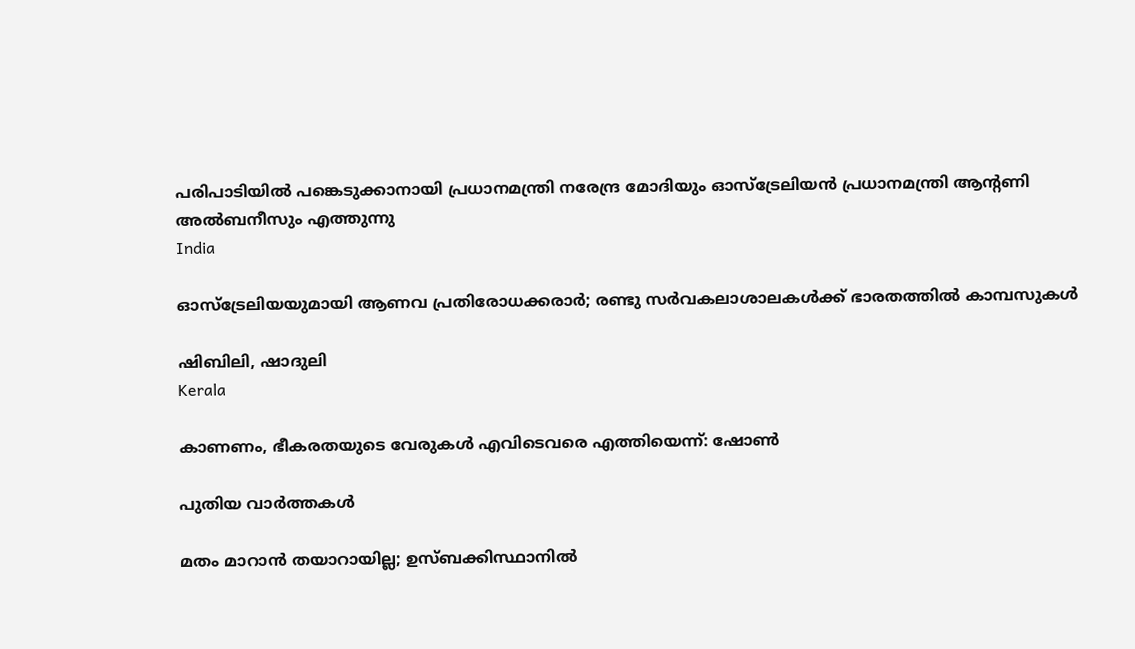പരിപാടിയില്‍ പങ്കെടുക്കാനായി പ്രധാനമന്ത്രി നരേന്ദ്ര മോദിയും ഓസ്ട്രേലിയന്‍ പ്രധാനമന്ത്രി ആന്റണി അല്‍ബനീസും എത്തുന്നു
India

ഓസ്‌ട്രേലിയയുമായി ആണവ പ്രതിരോധക്കരാര്‍; രണ്ടു സര്‍വകലാശാലകള്‍ക്ക് ഭാരതത്തില്‍ കാമ്പസുകള്‍

ഷിബിലി, ഷാദുലി
Kerala

കാണണം, ഭീകരതയുടെ വേരുകള്‍ എവിടെവരെ എത്തിയെന്ന്: ഷോണ്‍

പുതിയ വാര്‍ത്തകള്‍

മതം മാറാന്‍ തയാറായില്ല; ഉസ്ബക്കിസ്ഥാനില്‍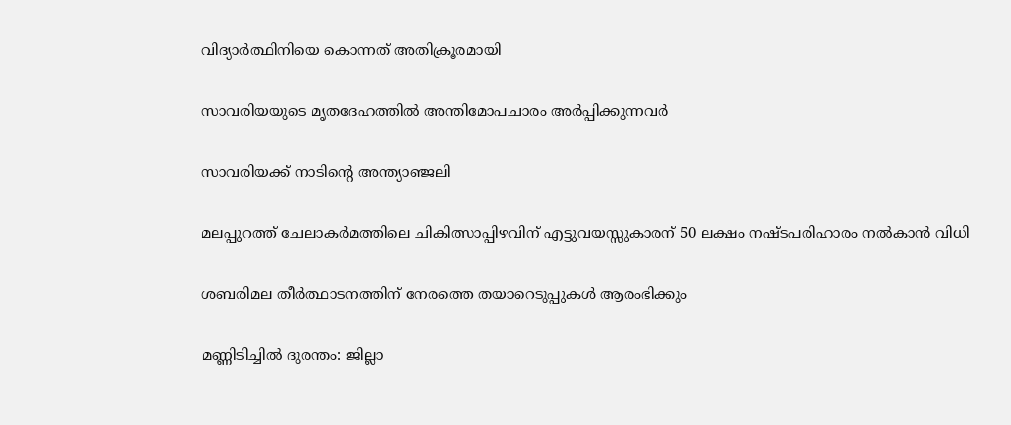വിദ്യാര്‍ത്ഥിനിയെ കൊന്നത് അതിക്രൂരമായി

സാവരിയയുടെ മൃതദേഹത്തില്‍ അന്തിമോപചാരം അര്‍പ്പിക്കുന്നവര്‍

സാവരിയക്ക് നാടിന്റെ അന്ത്യാഞ്ജലി

മലപ്പുറത്ത് ചേലാകര്‍മത്തിലെ ചികിത്സാപ്പിഴവിന് എട്ടുവയസ്സുകാരന് 50 ലക്ഷം നഷ്ടപരിഹാരം നൽകാൻ വിധി

ശബരിമല തീര്‍ത്ഥാടനത്തിന് നേരത്തെ തയാറെടുപ്പുകള്‍ ആരംഭിക്കും

മണ്ണിടിച്ചില്‍ ദുരന്തം: ജില്ലാ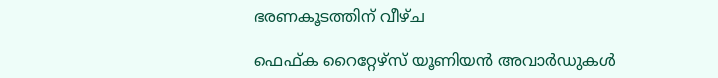ഭരണകൂടത്തിന് വീഴ്ച

ഫെഫ്ക റൈറ്റേഴ്‌സ് യൂണിയന്‍ അവാര്‍ഡുകള്‍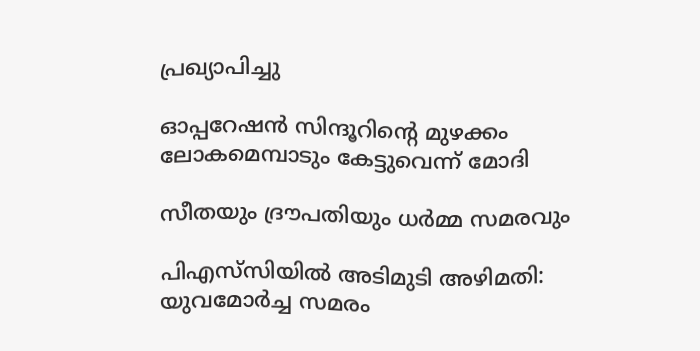പ്രഖ്യാപിച്ചു

ഓപ്പറേഷന്‍ സിന്ദൂറിന്റെ മുഴക്കം ലോകമെമ്പാടും കേട്ടുവെന്ന് മോദി

സീതയും ദ്രൗപതിയും ധര്‍മ്മ സമരവും

പിഎസ്‌സിയില്‍ അടിമുടി അഴിമതി: യുവമോര്‍ച്ച സമരം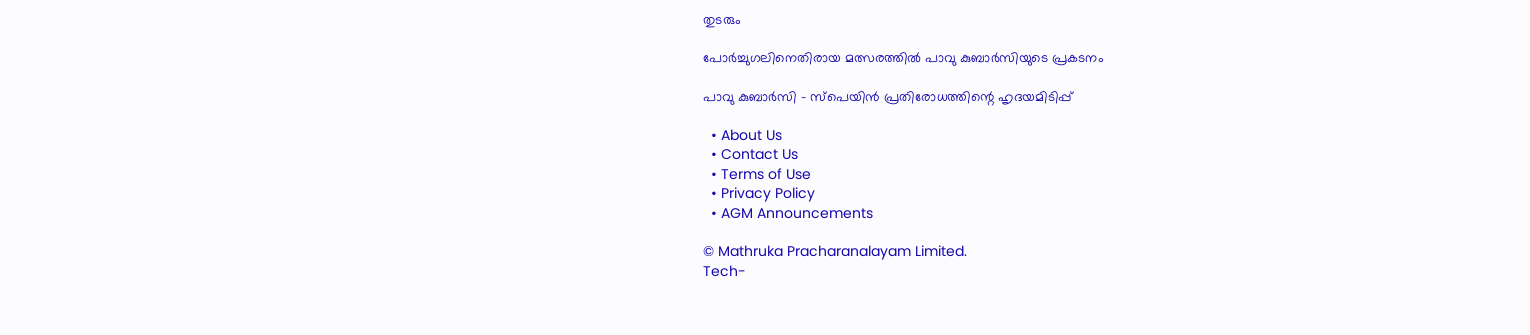തുടരും

പോര്‍ച്ചുഗലിനെതിരായ മത്സരത്തില്‍ പാവു കുബാര്‍സിയുടെ പ്രകടനം

പാവു കുബാര്‍സി – സ്‌പെയിന്‍ പ്രതിരോധത്തിന്റെ ഹൃദയമിടിപ്പ്

  • About Us
  • Contact Us
  • Terms of Use
  • Privacy Policy
  • AGM Announcements

© Mathruka Pracharanalayam Limited.
Tech-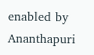enabled by Ananthapuri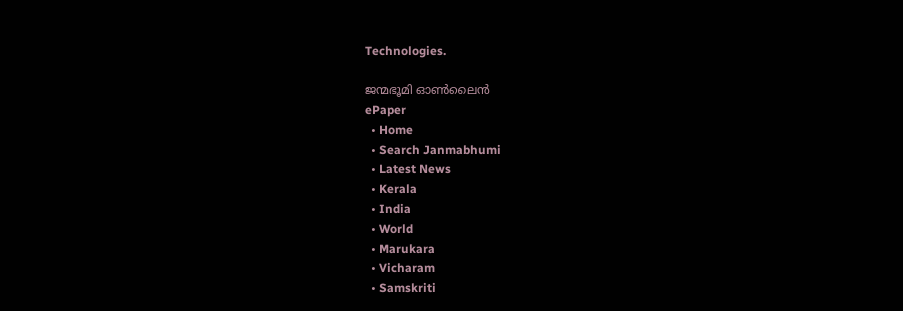Technologies.

ജന്മഭൂമി ഓണ്‍ലൈന്‍
ePaper
  • Home
  • Search Janmabhumi
  • Latest News
  • Kerala
  • India
  • World
  • Marukara
  • Vicharam
  • Samskriti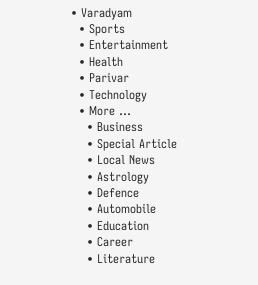• Varadyam
  • Sports
  • Entertainment
  • Health
  • Parivar
  • Technology
  • More …
    • Business
    • Special Article
    • Local News
    • Astrology
    • Defence
    • Automobile
    • Education
    • Career
    • Literature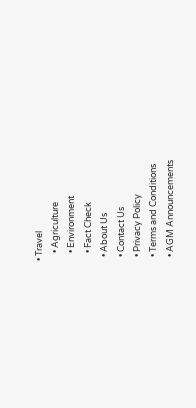• Travel
    • Agriculture
    • Environment
    • Fact Check
  • About Us
  • Contact Us
  • Privacy Policy
  • Terms and Conditions
  • AGM Announcements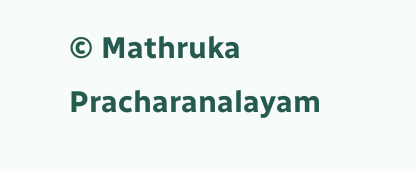© Mathruka Pracharanalayam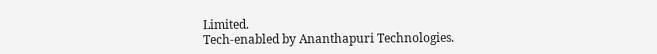Limited.
Tech-enabled by Ananthapuri Technologies.